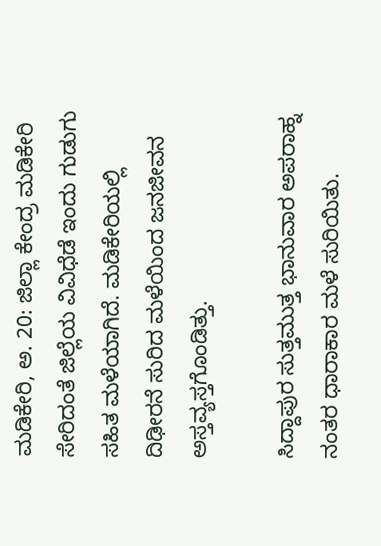ಮಡಿಕೇರಿ, ಅ. 20: ಜಿಲ್ಲಾ ಕೇಂದ್ರ ಮಡಿಕೇರಿ ಸೇರಿದಂತೆ ಜಿಲ್ಲೆಯ ವಿವಿಧೆಡೆ ಇಂದು ಗುಡುಗು ಸಹಿತ ಮಳೆಯಾಗಿದೆ. ಮಡಿಕೇರಿಯಲ್ಲಿ ದಿಢೀರನೆ ಸುರಿದ ಮಳೆಯಿಂದ ಜನಜೀವನ ಅಸ್ತವ್ಯಸ್ತಗೊಂಡಿತ್ತು.

ಸಿದ್ದಾಪುರ ಸುತ್ತಮುತ್ತ ಭಾನುವಾರ ಅಪರಾಹ್ನ ನಂತರ ಧಾರಾಕಾರ ಮಳೆ ಸುರಿಯಿತು.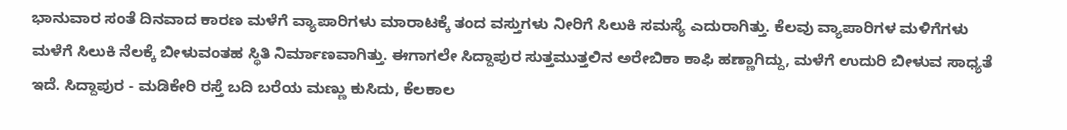ಭಾನುವಾರ ಸಂತೆ ದಿನವಾದ ಕಾರಣ ಮಳೆಗೆ ವ್ಯಾಪಾರಿಗಳು ಮಾರಾಟಕ್ಕೆ ತಂದ ವಸ್ತುಗಳು ನೀರಿಗೆ ಸಿಲುಕಿ ಸಮಸ್ಯೆ ಎದುರಾಗಿತ್ತು. ಕೆಲವು ವ್ಯಾಪಾರಿಗಳ ಮಳಿಗೆಗಳು ಮಳೆಗೆ ಸಿಲುಕಿ ನೆಲಕ್ಕೆ ಬೀಳುವಂತಹ ಸ್ಥಿತಿ ನಿರ್ಮಾಣವಾಗಿತ್ತು. ಈಗಾಗಲೇ ಸಿದ್ದಾಪುರ ಸುತ್ತಮುತ್ತಲಿನ ಅರೇಬಿಕಾ ಕಾಫಿ ಹಣ್ಣಾಗಿದ್ದು, ಮಳೆಗೆ ಉದುರಿ ಬೀಳುವ ಸಾಧ್ಯತೆ ಇದೆ. ಸಿದ್ದಾಪುರ - ಮಡಿಕೇರಿ ರಸ್ತೆ ಬದಿ ಬರೆಯ ಮಣ್ಣು ಕುಸಿದು, ಕೆಲಕಾಲ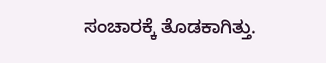ಸಂಚಾರಕ್ಕೆ ತೊಡಕಾಗಿತ್ತು.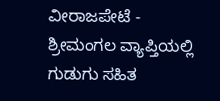ವೀರಾಜಪೇಟೆ - ಶ್ರೀಮಂಗಲ ವ್ಯಾಪ್ತಿಯಲ್ಲಿ ಗುಡುಗು ಸಹಿತ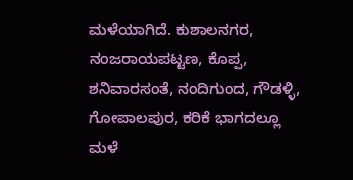ಮಳೆಯಾಗಿದೆ. ಕುಶಾಲನಗರ, ನಂಜರಾಯಪಟ್ಟಣ, ಕೊಪ್ಪ, ಶನಿವಾರಸಂತೆ, ನಂದಿಗುಂದ, ಗೌಡಳ್ಳಿ, ಗೋಪಾಲಪುರ, ಕರಿಕೆ ಭಾಗದಲ್ಲೂ ಮಳೆ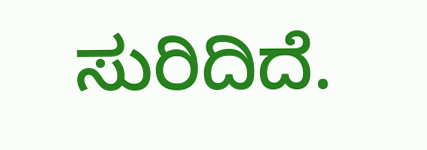ಸುರಿದಿದೆ.